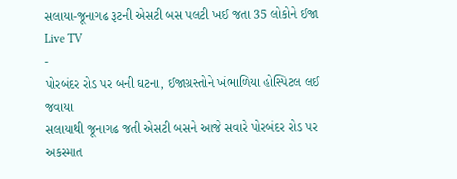સલાયા-જૂનાગઢ રૂટની એસટી બસ પલટી ખઈ જતા 35 લોકોને ઈજા
Live TV
-
પોરબંદર રોડ પર બની ઘટના, ઈજાગ્રસ્તોને ખંભાળિયા હોસ્પિટલ લઈ જવાયા
સલાયાથી જૂનાગઢ જતી એસટી બસને આજે સવારે પોરબંદર રોડ પર અકસ્માત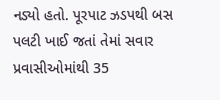નડ્યો હતો. પૂરપાટ ઝડપથી બસ પલટી ખાઈ જતાં તેમાં સવાર પ્રવાસીઓમાંથી 35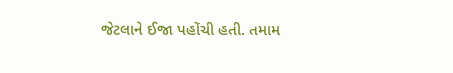જેટલાને ઈજા પહોંચી હતી. તમામ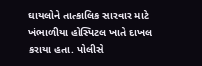ઘાયલોને તાત્કાલિક સારવાર માટે ખંભાળીયા હોસ્પિટલ ખાતે દાખલ કરાયા હતા. પોલીસે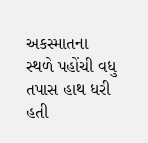અકસ્માતના સ્થળે પહોંચી વધુ તપાસ હાથ ધરી હતી